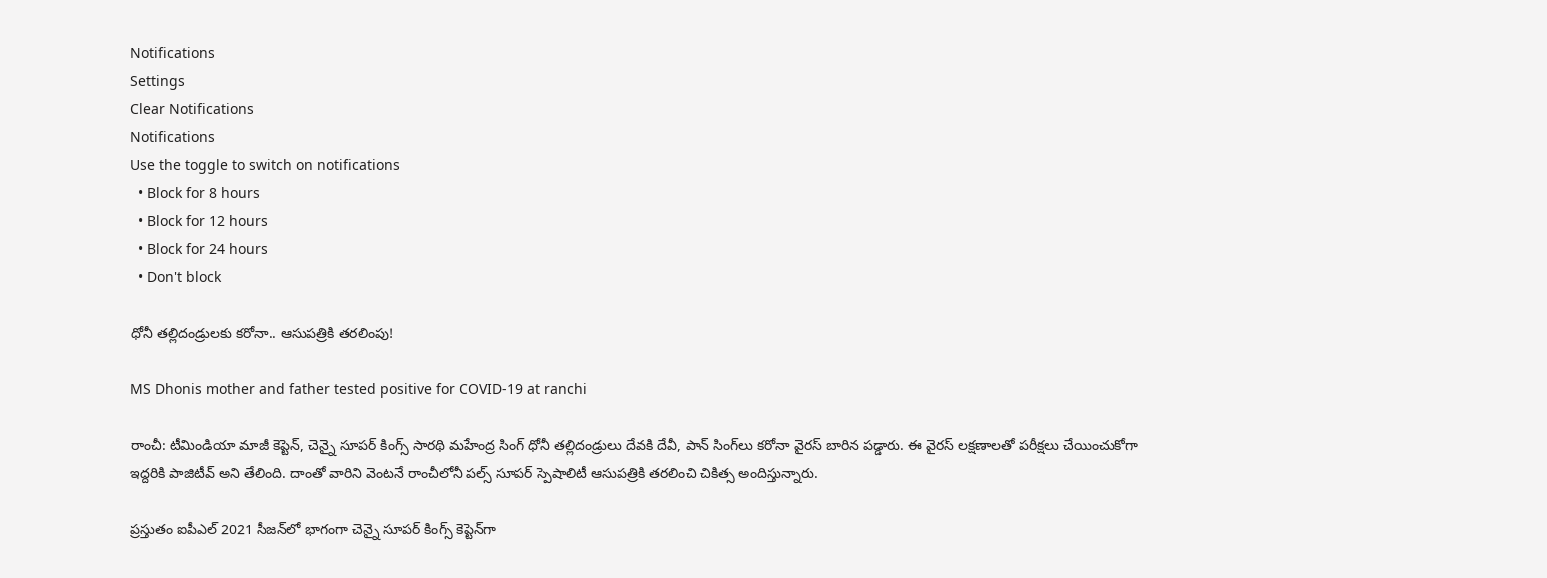Notifications
Settings
Clear Notifications
Notifications
Use the toggle to switch on notifications
  • Block for 8 hours
  • Block for 12 hours
  • Block for 24 hours
  • Don't block

ధోనీ తల్లిదండ్రులకు కరోనా.. ఆసుపత్రికి తరలింపు!

MS Dhonis mother and father tested positive for COVID-19 at ranchi

రాంచీ: టీమిండియా మాజీ కెప్టెన్, చెన్నై సూపర్ కింగ్స్ సారథి మహేంద్ర సింగ్ ధోనీ తల్లిదండ్రులు దేవకి దేవీ, పాన్ సింగ్‌లు కరోనా వైరస్ బారిన పడ్డారు. ఈ వైరస్ లక్షణాలతో పరీక్షలు చేయించుకోగా ఇద్దరికి పాజిటీవ్ అని తేలింది. దాంతో వారిని వెంటనే రాంచీలోనీ పల్స్ సూపర్ స్పెషాలిటీ ఆసుపత్రికి తరలించి చికిత్స అందిస్తున్నారు.

ప్రస్తుతం ఐపీఎల్ 2021 సీజన్‌లో భాగంగా చెన్నై సూపర్ కింగ్స్ కెప్టెన్‌గా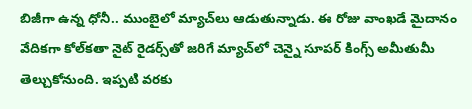బిజీగా ఉన్న ధోనీ.. ముంబై‌లో మ్యాచ్‌లు ఆడుతున్నాడు. ఈ రోజు వాంఖడే మైదానం వేదికగా కోల్‌కతా నైట్ రైడర్స్‌తో జరిగే మ్యాచ్‌లో చెన్నై సూపర్ కింగ్స్ అమీతుమీ తెల్చుకోనుంది. ఇప్పటి వరకు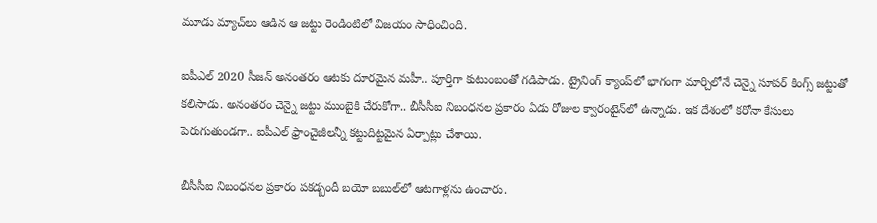మూడు మ్యాచ్‌లు ఆడిన ఆ జట్టు రెండింటిలో విజయం సాధించింది.

ఐపీఎల్ 2020 సీజన్ అనంతరం ఆటకు దూరమైన మహీ.. పూర్తిగా కుటుంబంతో గడిపాడు. ట్రైనింగ్ క్యాంప్‌లో భాగంగా మార్చిలోనే చెన్నై సూపర్ కింగ్స్ జట్టుతో కలిసాడు. అనంతరం చెన్నై జట్టు ముంబైకి చేరుకోగా.. బీసీసీఐ నిబంధనల ప్రకారం ఏడు రోజుల క్వారంటైన్‌లో ఉన్నాడు. ఇక దేశంలో కరోనా కేసులు పెరుగుతుండగా.. ఐపీఎల్ ఫ్రాంచైజీలన్నీ కట్టుదిట్టమైన ఏర్పాట్లు చేశాయి.

బీసీసీఐ నిబంధనల ప్రకారం పకడ్బందీ బయో బబుల్‌లో ఆటగాళ్లను ఉంచారు.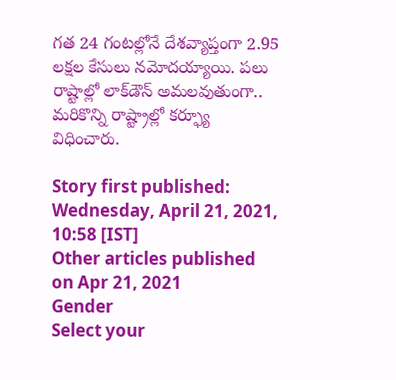గత 24 గంటల్లోనే దేశవ్యాప్తంగా 2.95 లక్షల కేసులు నమోదయ్యాయి. పలు రాష్టాల్లో లాక్‌డౌన్ అమలవుతుంగా.. మరికొన్ని రాష్ట్రాల్లో కర్ఫ్యూ విధించారు.

Story first published: Wednesday, April 21, 2021, 10:58 [IST]
Other articles published on Apr 21, 2021
Gender
Select your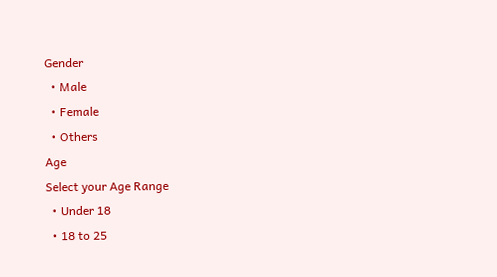Gender
  • Male
  • Female
  • Others
Age
Select your Age Range
  • Under 18
  • 18 to 25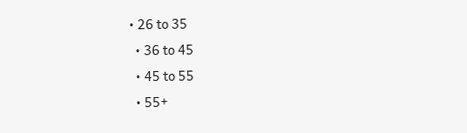• 26 to 35
  • 36 to 45
  • 45 to 55
  • 55+